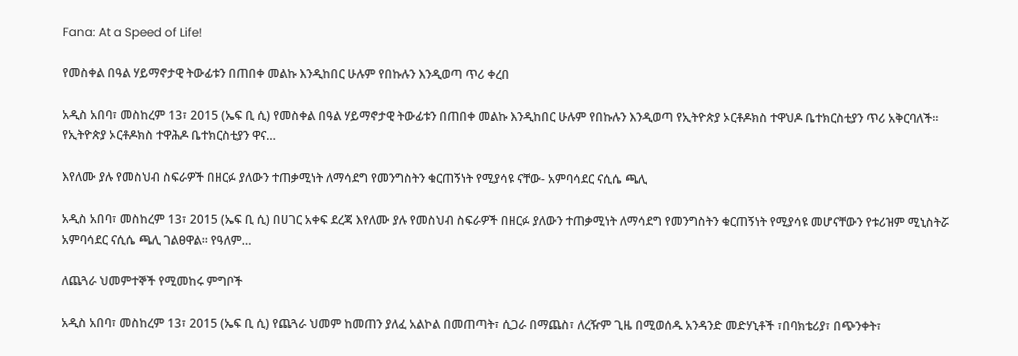Fana: At a Speed of Life!

የመስቀል በዓል ሃይማኖታዊ ትውፊቱን በጠበቀ መልኩ እንዲከበር ሁሉም የበኩሉን እንዲወጣ ጥሪ ቀረበ

አዲስ አበባ፣ መስከረም 13፣ 2015 (ኤፍ ቢ ሲ) የመስቀል በዓል ሃይማኖታዊ ትውፊቱን በጠበቀ መልኩ እንዲከበር ሁሉም የበኩሉን እንዲወጣ የኢትዮጵያ ኦርቶዶክስ ተዋህዶ ቤተክርስቲያን ጥሪ አቅርባለች። የኢትዮጵያ ኦርቶዶክስ ተዋሕዶ ቤተክርስቲያን ዋና…

እየለሙ ያሉ የመስህብ ስፍራዎች በዘርፉ ያለውን ተጠቃሚነት ለማሳደግ የመንግስትን ቁርጠኝነት የሚያሳዩ ናቸው- አምባሳደር ናሲሴ ጫሊ

አዲስ አበባ፣ መስከረም 13፣ 2015 (ኤፍ ቢ ሲ) በሀገር አቀፍ ደረጃ እየለሙ ያሉ የመስህብ ስፍራዎች በዘርፉ ያለውን ተጠቃሚነት ለማሳደግ የመንግስትን ቁርጠኝነት የሚያሳዩ መሆናቸውን የቱሪዝም ሚኒስትሯ አምባሳደር ናሲሴ ጫሊ ገልፀዋል። የዓለም…

ለጨጓራ ህመምተኞች የሚመከሩ ምግቦች

አዲስ አበባ፣ መስከረም 13፣ 2015 (ኤፍ ቢ ሲ) የጨጓራ ህመም ከመጠን ያለፈ አልኮል በመጠጣት፣ ሲጋራ በማጨስ፣ ለረዥም ጊዜ በሚወሰዱ አንዳንድ መድሃኒቶች ፣በባክቴሪያ፣ በጭንቀት፣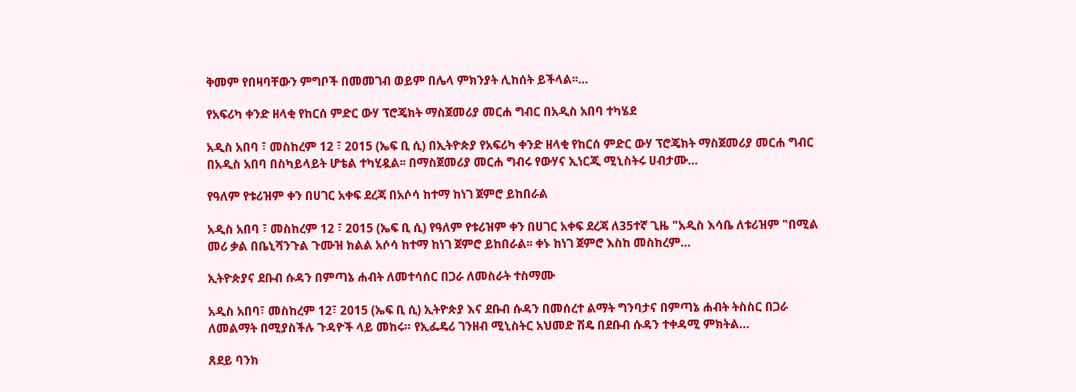ቅመም የበዛባቸውን ምግቦች በመመገብ ወይም በሌላ ምክንያት ሊከሰት ይችላል፡፡…

የአፍሪካ ቀንድ ዘላቂ የከርሰ ምድር ውሃ ፕሮጄክት ማስጀመሪያ መርሐ ግብር በአዲስ አበባ ተካሄደ

አዲስ አበባ ፣ መስከረም 12 ፣ 2015 (ኤፍ ቢ ሲ) በኢትዮጵያ የአፍሪካ ቀንድ ዘላቂ የከርሰ ምድር ውሃ ፕሮጄክት ማስጀመሪያ መርሐ ግብር በአዲስ አበባ በስካይላይት ሆቴል ተካሂዷል፡፡ በማስጀመሪያ መርሐ ግብሩ የውሃና ኢነርጂ ሚኒስትሩ ሀብታሙ…

የዓለም የቱሪዝም ቀን በሀገር አቀፍ ደረጃ በአሶሳ ከተማ ከነገ ጀምሮ ይከበራል

አዲስ አበባ ፣ መስከረም 12 ፣ 2015 (ኤፍ ቢ ሲ) የዓለም የቱሪዝም ቀን በሀገር አቀፍ ደረጃ ለ35ተኛ ጊዜ "አዲስ እሳቤ ለቱሪዝም "በሚል መሪ ቃል በቤኒሻንጉል ጉሙዝ ክልል አሶሳ ከተማ ከነገ ጀምሮ ይከበራል፡፡ ቀኑ ከነገ ጀምሮ እስከ መስከረም…

ኢትዮጵያና ደቡብ ሱዳን በምጣኔ ሐብት ለመተሳሰር በጋራ ለመስራት ተስማሙ

አዲስ አበባ፣ መስከረም 12፣ 2015 (ኤፍ ቢ ሲ) ኢትዮጵያ እና ደቡብ ሱዳን በመሰረተ ልማት ግንባታና በምጣኔ ሐብት ትስስር በጋራ ለመልማት በሚያስችሉ ጉዳዮች ላይ መከሩ። የኢፌዴሪ ገንዘብ ሚኒስትር አህመድ ሽዴ በደቡብ ሱዳን ተቀዳሚ ምክትል…

ጸደይ ባንክ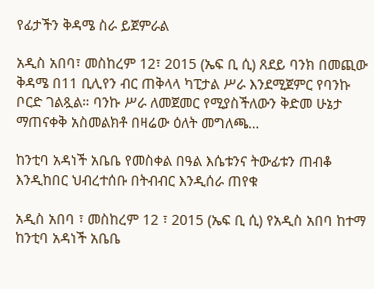የፊታችን ቅዳሜ ስራ ይጀምራል

አዲስ አበባ፣ መስከረም 12፣ 2015 (ኤፍ ቢ ሲ) ጸደይ ባንክ በመጪው ቅዳሜ በ11 ቢሊየን ብር ጠቅላላ ካፒታል ሥራ እንደሚጀምር የባንኩ ቦርድ ገልጿል። ባንኩ ሥራ ለመጀመር የሚያስችለውን ቅድመ ሁኔታ ማጠናቀቅ አስመልክቶ በዛሬው ዕለት መግለጫ…

ከንቲባ አዳነች አቤቤ የመስቀል በዓል እሴቱንና ትውፊቱን ጠብቆ እንዲከበር ህብረተሰቡ በትብብር እንዲሰራ ጠየቁ

አዲስ አበባ ፣ መስከረም 12 ፣ 2015 (ኤፍ ቢ ሲ) የአዲስ አበባ ከተማ ከንቲባ አዳነች አቤቤ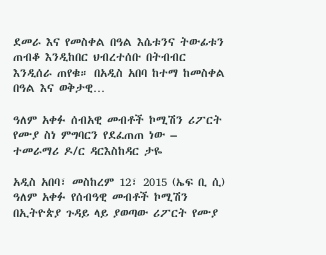ደመራ እና የመስቀል በዓል እሴቱንና ትውፊቱን ጠብቆ እንዲከበር ህብረተሰቡ በትብብር እንዲሰራ ጠየቁ። በአዲስ አበባ ከተማ ከመስቀል በዓል እና ወቅታዊ…

ዓለም አቀፉ ሰብአዊ መብቶች ኮሚሽን ሪፖርት የሙያ ስነ ምግባርን የደፈጠጠ ነው – ተመራማሪ ዶ/ር ዳርእስከዳር ታዬ

አዲስ አበባ፣ መስከረም 12፣ 2015 (ኤፍ ቢ ሲ) ዓለም አቀፉ የሰብዓዊ መብቶች ኮሚሽን በኢትዮጵያ ጉዳይ ላይ ያወጣው ሪፖርት የሙያ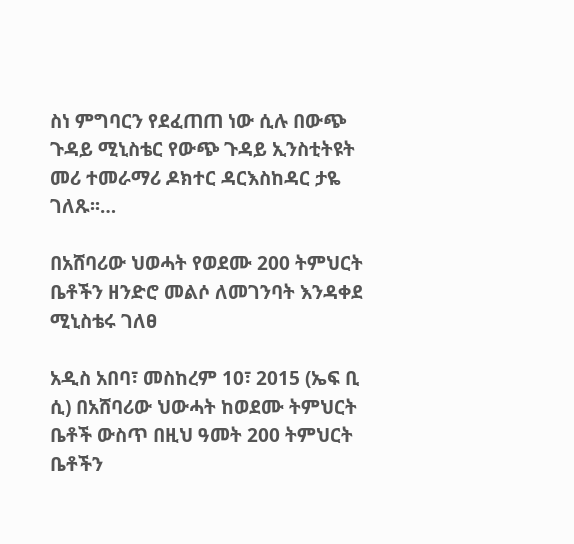ስነ ምግባርን የደፈጠጠ ነው ሲሉ በውጭ ጉዳይ ሚኒስቴር የውጭ ጉዳይ ኢንስቲትዩት መሪ ተመራማሪ ዶክተር ዳርእስከዳር ታዬ ገለጹ፡፡…

በአሸባሪው ህወሓት የወደሙ 200 ትምህርት ቤቶችን ዘንድሮ መልሶ ለመገንባት እንዳቀደ ሚኒስቴሩ ገለፀ

አዲስ አበባ፣ መስከረም 10፣ 2015 (ኤፍ ቢ ሲ) በአሸባሪው ህውሓት ከወደሙ ትምህርት ቤቶች ውስጥ በዚህ ዓመት 200 ትምህርት ቤቶችን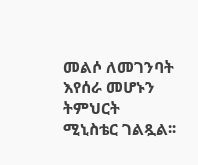መልሶ ለመገንባት እየሰራ መሆኑን ትምህርት ሚኒስቴር ገልጿል፡፡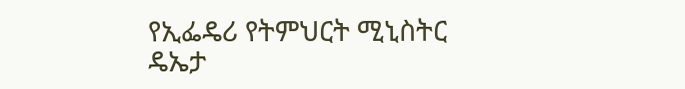የኢፌዴሪ የትምህርት ሚኒስትር ዴኤታ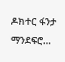ዶክተር ፋንታ ማንደፍሮ…